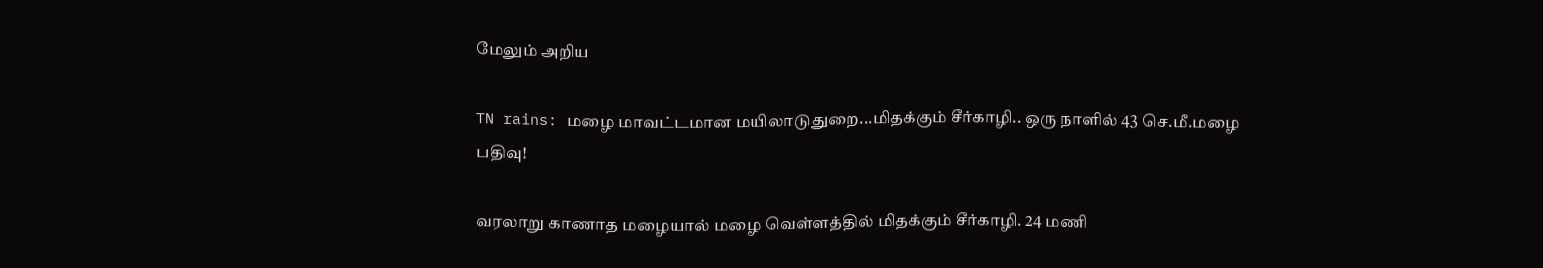மேலும் அறிய

TN rains: மழை மாவட்டமான மயிலாடுதுறை...மிதக்கும் சீர்காழி.. ஒரு நாளில் 43 செ.மீ.மழை பதிவு!

வரலாறு காணாத மழையால் மழை வெள்ளத்தில் மிதக்கும் சீர்காழி. 24 மணி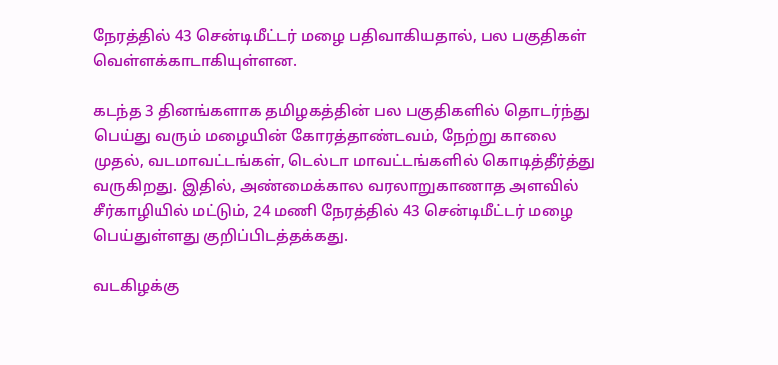நேரத்தில் 43 சென்டிமீட்டர் மழை பதிவாகியதால், பல பகுதிகள் வெள்ளக்காடாகியுள்ளன.

கடந்த 3 தினங்களாக தமிழகத்தின் பல பகுதிகளில் தொடர்ந்து பெய்து வரும் மழையின் கோரத்தாண்டவம், நேற்று காலை முதல், வடமாவட்டங்கள், டெல்டா மாவட்டங்களில் கொடித்தீர்த்து வருகிறது. இதில், அண்மைக்கால வரலாறுகாணாத அளவில் சீர்காழியில் மட்டும், 24 மணி நேரத்தில் 43 சென்டிமீட்டர் மழை பெய்துள்ளது குறிப்பிடத்தக்கது.

வடகிழக்கு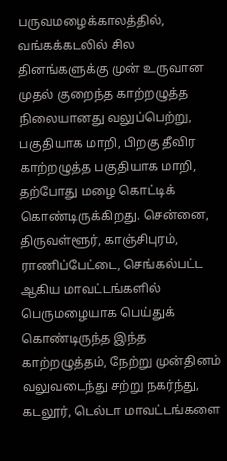பருவமழைக்காலத்தில், வங்கக்கடலில் சில தினங்களுக்கு முன் உருவான முதல் குறைந்த காற்றழுத்த நிலையானது வலுப்பெற்று, பகுதியாக மாறி, பிறகு தீவிர காற்றழுத்த பகுதியாக மாறி, தற்போது மழை கொட்டிக் கொண்டிருக்கிறது. சென்னை, திருவள்ளூர், காஞ்சிபுரம், ராணிப்பேட்டை, செங்கல்பட்ட ஆகிய மாவட்டங்களில் பெருமழையாக பெய்துக் கொண்டிருந்த இந்த காற்றழுத்தம், நேற்று முன்தினம் வலுவடைந்து சற்று நகர்ந்து, கடலூர், டெல்டா மாவட்டங்களை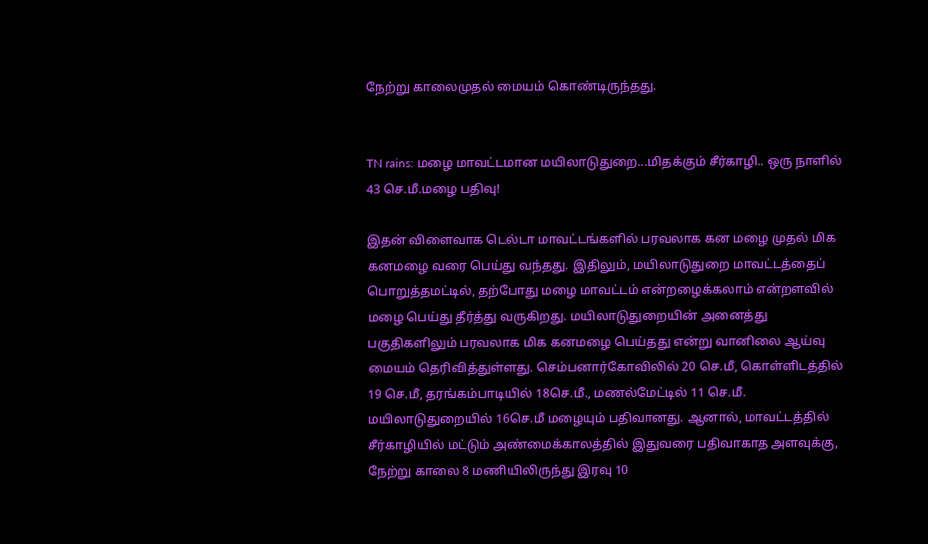நேற்று காலைமுதல் மையம் கொண்டிருந்தது.


TN rains: மழை மாவட்டமான மயிலாடுதுறை...மிதக்கும் சீர்காழி.. ஒரு நாளில் 43 செ.மீ.மழை பதிவு!

இதன் விளைவாக டெல்டா மாவட்டங்களில் பரவலாக கன மழை முதல் மிக கனமழை வரை பெய்து வந்தது. இதிலும், மயிலாடுதுறை மாவட்டத்தைப் பொறுத்தமட்டில், தற்போது மழை மாவட்டம் என்றழைக்கலாம் என்றளவில் மழை பெய்து தீர்த்து வருகிறது. மயிலாடுதுறையின் அனைத்து பகுதிகளிலும் பரவலாக மிக கனமழை பெய்தது என்று வானிலை ஆய்வு மையம் தெரிவித்துள்ளது. செம்பனார்கோவிலில் 20 செ.மீ, கொள்ளிடத்தில் 19 செ.மீ, தரங்கம்பாடியில் 18செ.மீ., மணல்மேட்டில் 11 செ.மீ. மயிலாடுதுறையில் 16செ.மீ மழையும் பதிவானது. ஆனால், மாவட்டத்தில் சீர்காழியில் மட்டும் அண்மைக்காலத்தில் இதுவரை பதிவாகாத அளவுக்கு, நேற்று காலை 8 மணியிலிருந்து இரவு 10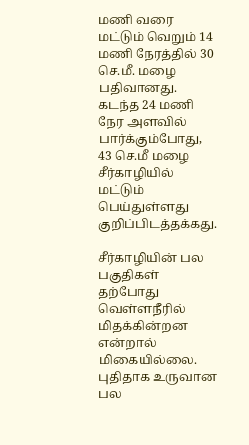மணி வரை மட்டும் வெறும் 14 மணி நேரத்தில் 30 செ.மீ. மழை பதிவானது. கடந்த 24 மணி நேர அளவில் பார்க்கும்போது, 43 செ.மீ மழை சீர்காழியில் மட்டும் பெய்துள்ளது குறிப்பிடத்தக்கது.

சீர்காழியின் பல பகுதிகள் தற்போது வெள்ளநீரில் மிதக்கின்றன என்றால் மிகையில்லை. புதிதாக உருவான பல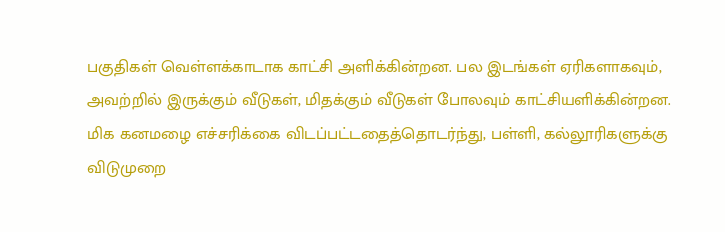பகுதிகள் வெள்ளக்காடாக காட்சி அளிக்கின்றன. பல இடங்கள் ஏரிகளாகவும், அவற்றில் இருக்கும் வீடுகள், மிதக்கும் வீடுகள் போலவும் காட்சியளிக்கின்றன. மிக கனமழை எச்சரிக்கை விடப்பட்டதைத்தொடர்ந்து, பள்ளி, கல்லூரிகளுக்கு விடுமுறை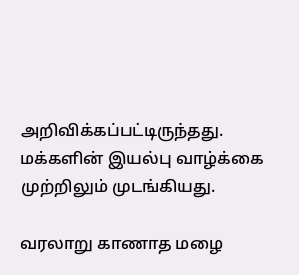அறிவிக்கப்பட்டிருந்தது. மக்களின் இயல்பு வாழ்க்கை முற்றிலும் முடங்கியது.

வரலாறு காணாத மழை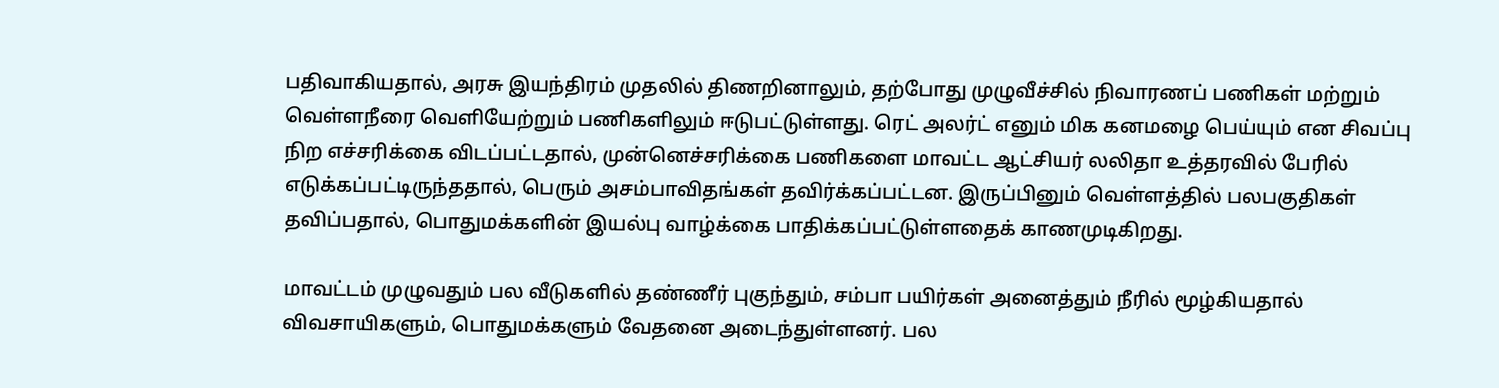பதிவாகியதால், அரசு இயந்திரம் முதலில் திணறினாலும், தற்போது முழுவீச்சில் நிவாரணப் பணிகள் மற்றும் வெள்ளநீரை வெளியேற்றும் பணிகளிலும் ஈடுபட்டுள்ளது. ரெட் அலர்ட் எனும் மிக கனமழை பெய்யும் என சிவப்பு நிற எச்சரிக்கை விடப்பட்டதால், முன்னெச்சரிக்கை பணிகளை மாவட்ட ஆட்சியர் லலிதா உத்தரவில் பேரில் எடுக்கப்பட்டிருந்ததால், பெரும் அசம்பாவிதங்கள் தவிர்க்கப்பட்டன. இருப்பினும் வெள்ளத்தில் பலபகுதிகள் தவிப்பதால், பொதுமக்களின் இயல்பு வாழ்க்கை பாதிக்கப்பட்டுள்ளதைக் காணமுடிகிறது.

மாவட்டம் முழுவதும் பல வீடுகளில் தண்ணீர் புகுந்தும், சம்பா பயிர்கள் அனைத்தும் நீரில் மூழ்கியதால் விவசாயிகளும், பொதுமக்களும் வேதனை அடைந்துள்ளனர். பல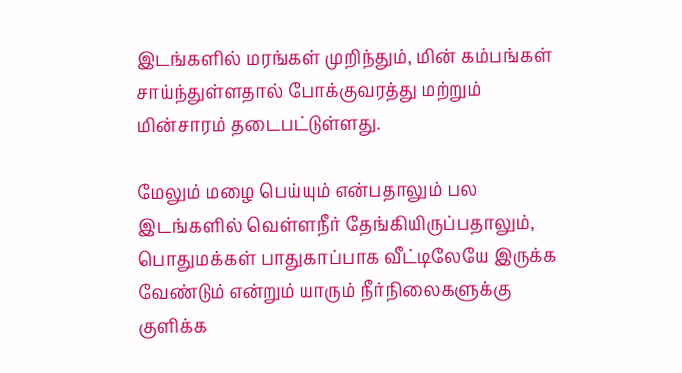இடங்களில் மரங்கள் முறிந்தும், மின் கம்பங்கள் சாய்ந்துள்ளதால் போக்குவரத்து மற்றும் மின்சாரம் தடைபட்டுள்ளது.

மேலும் மழை பெய்யும் என்பதாலும் பல இடங்களில் வெள்ளநீர் தேங்கியிருப்பதாலும், பொதுமக்கள் பாதுகாப்பாக வீட்டிலேயே இருக்க வேண்டும் என்றும் யாரும் நீர்நிலைகளுக்கு குளிக்க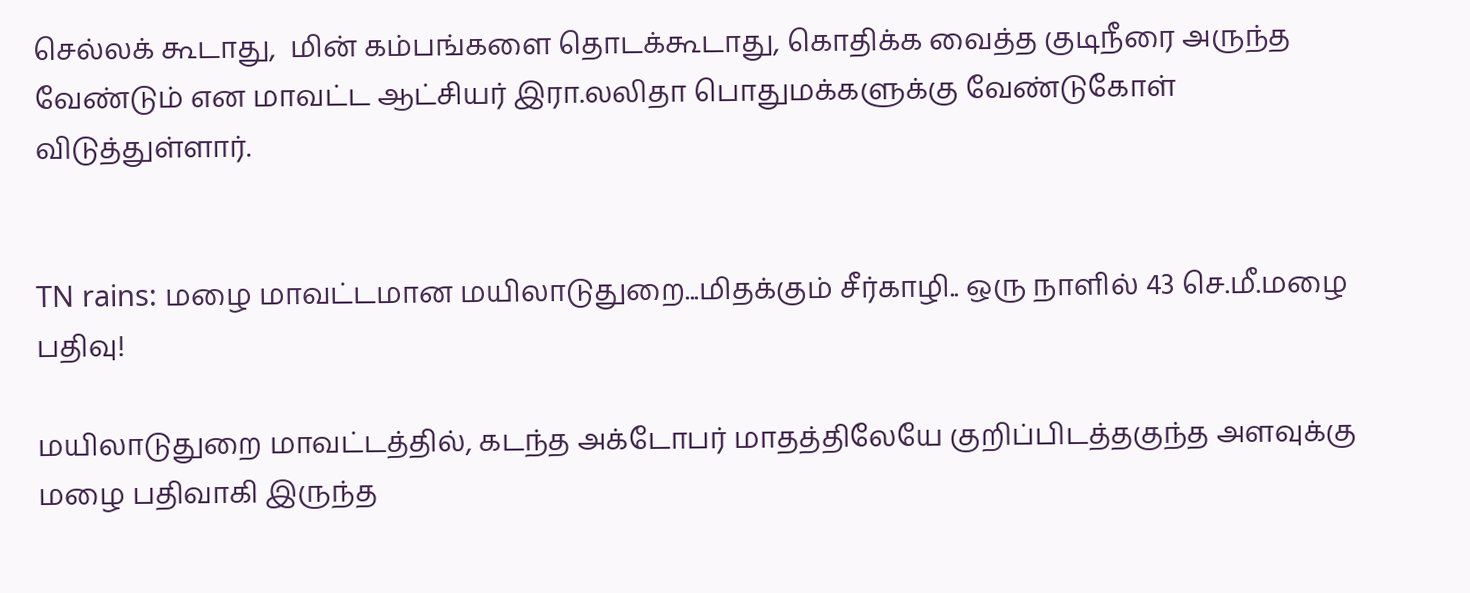செல்லக் கூடாது,  மின் கம்பங்களை தொடக்கூடாது, கொதிக்க வைத்த குடிநீரை அருந்த வேண்டும் என மாவட்ட ஆட்சியர் இரா.லலிதா பொதுமக்களுக்கு வேண்டுகோள் விடுத்துள்ளார்.


TN rains: மழை மாவட்டமான மயிலாடுதுறை...மிதக்கும் சீர்காழி.. ஒரு நாளில் 43 செ.மீ.மழை பதிவு!

மயிலாடுதுறை மாவட்டத்தில், கடந்த அக்டோபர் மாதத்திலேயே குறிப்பிடத்தகுந்த அளவுக்கு மழை பதிவாகி இருந்த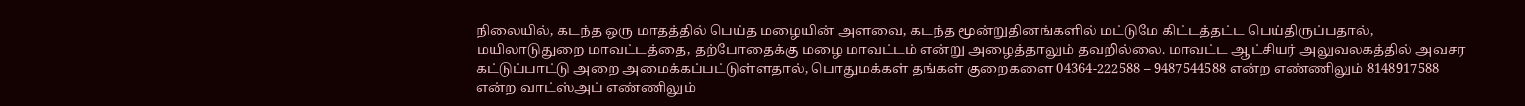நிலையில், கடந்த ஒரு மாதத்தில் பெய்த மழையின் அளவை, கடந்த மூன்றுதினங்களில் மட்டுமே கிட்டத்தட்ட பெய்திருப்பதால், மயிலாடுதுறை மாவட்டத்தை, தற்போதைக்கு மழை மாவட்டம் என்று அழைத்தாலும் தவறில்லை. மாவட்ட ஆட்சியர் அலுவலகத்தில் அவசர கட்டுப்பாட்டு அறை அமைக்கப்பட்டுள்ளதால், பொதுமக்கள் தங்கள் குறைகளை 04364-222588 – 9487544588 என்ற எண்ணிலும் 8148917588 என்ற வாட்ஸ்அப் எண்ணிலும்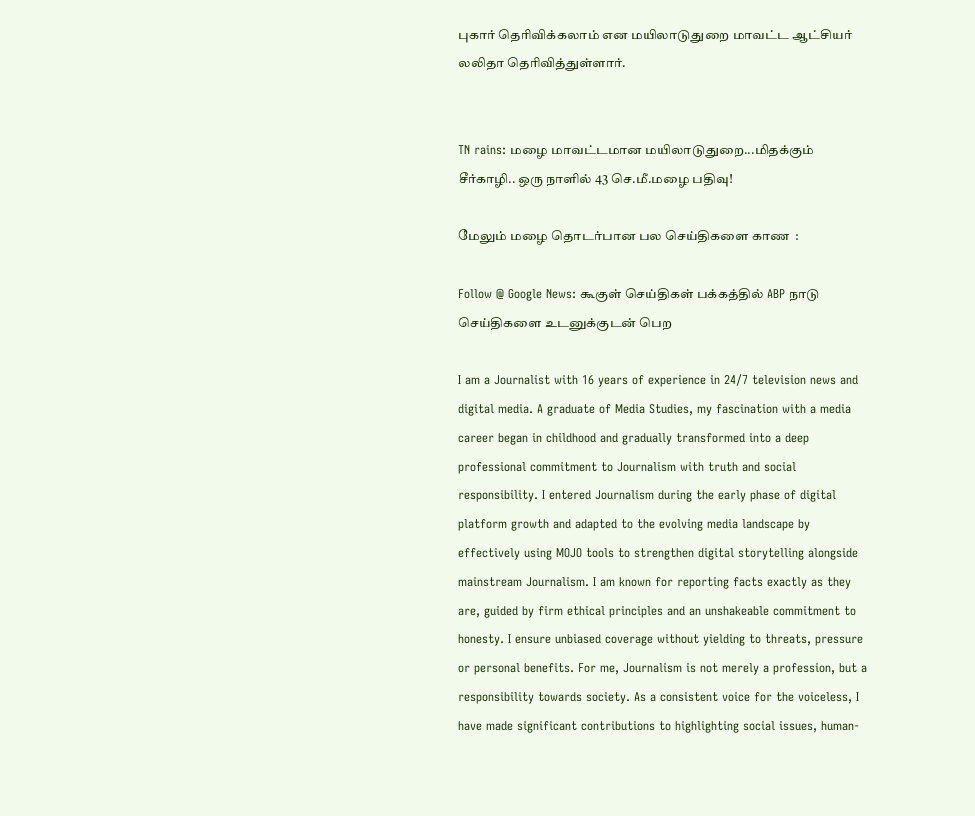புகார் தெரிவிக்கலாம் என மயிலாடுதுறை மாவட்ட ஆட்சியர் லலிதா தெரிவித்துள்ளார்.


TN rains: மழை மாவட்டமான மயிலாடுதுறை...மிதக்கும் சீர்காழி.. ஒரு நாளில் 43 செ.மீ.மழை பதிவு!

மேலும் மழை தொடர்பான பல செய்திகளை காண  :

Follow @ Google News: கூகுள் செய்திகள் பக்கத்தில் ABP நாடு செய்திகளை உடனுக்குடன் பெற

I am a Journalist with 16 years of experience in 24/7 television news and digital media. A graduate of Media Studies, my fascination with a media career began in childhood and gradually transformed into a deep professional commitment to Journalism with truth and social responsibility. I entered Journalism during the early phase of digital platform growth and adapted to the evolving media landscape by effectively using MOJO tools to strengthen digital storytelling alongside mainstream Journalism. I am known for reporting facts exactly as they are, guided by firm ethical principles and an unshakeable commitment to honesty. I ensure unbiased coverage without yielding to threats, pressure or personal benefits. For me, Journalism is not merely a profession, but a responsibility towards society. As a consistent voice for the voiceless, I have made significant contributions to highlighting social issues, human-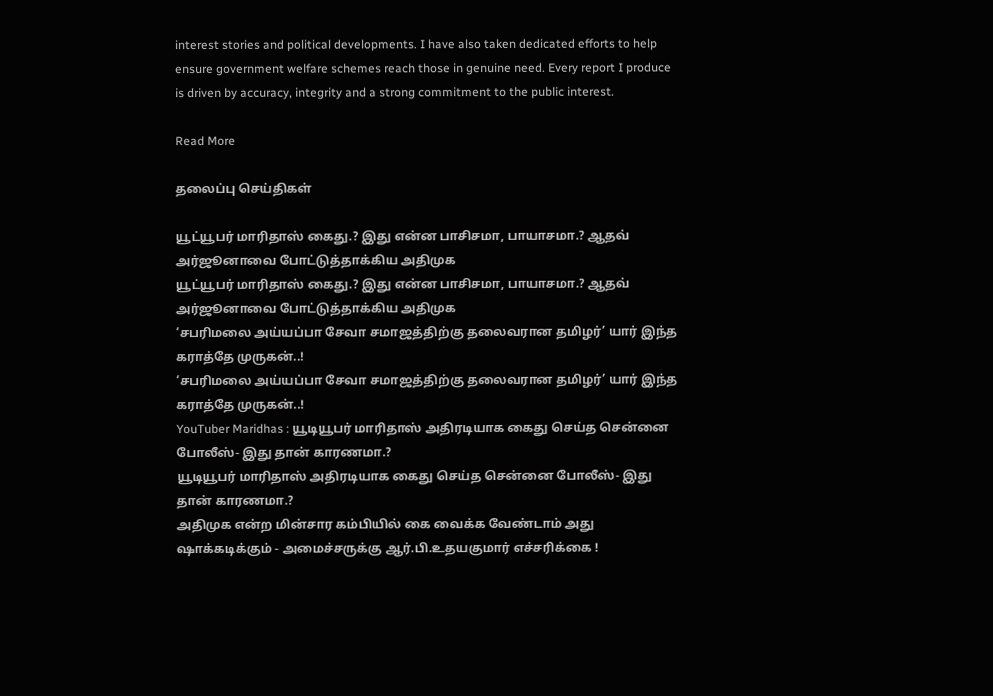interest stories and political developments. I have also taken dedicated efforts to help ensure government welfare schemes reach those in genuine need. Every report I produce is driven by accuracy, integrity and a strong commitment to the public interest.

Read More

தலைப்பு செய்திகள்

யூட்யூபர் மாரிதாஸ் கைது.? இது என்ன பாசிசமா, பாயாசமா.? ஆதவ் அர்ஜூனாவை போட்டுத்தாக்கிய அதிமுக
யூட்யூபர் மாரிதாஸ் கைது.? இது என்ன பாசிசமா, பாயாசமா.? ஆதவ் அர்ஜூனாவை போட்டுத்தாக்கிய அதிமுக
‘சபரிமலை அய்யப்பா சேவா சமாஜத்திற்கு தலைவரான தமிழர்’ யார் இந்த கராத்தே முருகன்..!
‘சபரிமலை அய்யப்பா சேவா சமாஜத்திற்கு தலைவரான தமிழர்’ யார் இந்த கராத்தே முருகன்..!
YouTuber Maridhas : யூடியூபர் மாரிதாஸ் அதிரடியாக கைது செய்த சென்னை போலீஸ்- இது தான் காரணமா.?
யூடியூபர் மாரிதாஸ் அதிரடியாக கைது செய்த சென்னை போலீஸ்- இது தான் காரணமா.?
அதிமுக என்ற மின்சார கம்பியில் கை வைக்க வேண்டாம் அது ஷாக்கடிக்கும் - அமைச்சருக்கு ஆர்.பி.உதயகுமார் எச்சரிக்கை !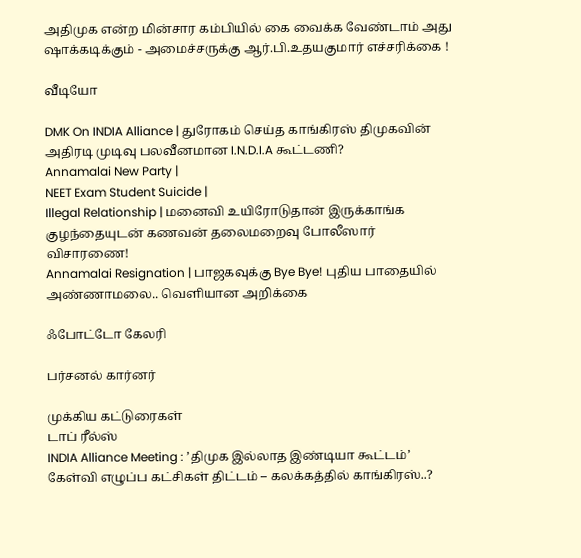அதிமுக என்ற மின்சார கம்பியில் கை வைக்க வேண்டாம் அது ஷாக்கடிக்கும் - அமைச்சருக்கு ஆர்.பி.உதயகுமார் எச்சரிக்கை !

வீடியோ

DMK On INDIA Alliance | துரோகம் செய்த காங்கிரஸ் திமுகவின் அதிரடி முடிவு பலவீனமான I.N.D.I.A கூட்டணி?
Annamalai New Party |
NEET Exam Student Suicide |
Illegal Relationship | மனைவி உயிரோடுதான் இருக்காங்க குழந்தையுடன் கணவன் தலைமறைவு போலீஸார் விசாரணை!
Annamalai Resignation | பாஜகவுக்கு Bye Bye! புதிய பாதையில் அண்ணாமலை.. வெளியான அறிக்கை

ஃபோட்டோ கேலரி

பர்சனல் கார்னர்

முக்கிய கட்டுரைகள்
டாப் ரீல்ஸ்
INDIA Alliance Meeting : ’திமுக இல்லாத இண்டியா கூட்டம்’ கேள்வி எழுப்ப கட்சிகள் திட்டம் – கலக்கத்தில் காங்கிரஸ்..?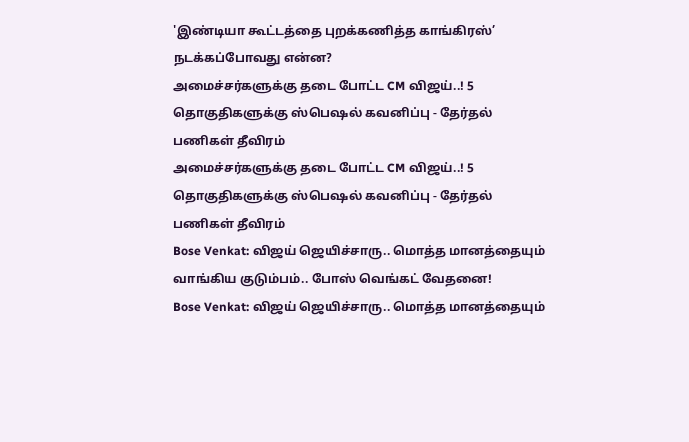'இண்டியா கூட்டத்தை புறக்கணித்த காங்கிரஸ்’ நடக்கப்போவது என்ன?
அமைச்சர்களுக்கு தடை போட்ட CM விஜய்..! 5 தொகுதிகளுக்கு ஸ்பெஷல் கவனிப்பு - தேர்தல் பணிகள் தீவிரம்
அமைச்சர்களுக்கு தடை போட்ட CM விஜய்..! 5 தொகுதிகளுக்கு ஸ்பெஷல் கவனிப்பு - தேர்தல் பணிகள் தீவிரம்
Bose Venkat: விஜய் ஜெயிச்சாரு.. மொத்த மானத்தையும் வாங்கிய குடும்பம்.. போஸ் வெங்கட் வேதனை!
Bose Venkat: விஜய் ஜெயிச்சாரு.. மொத்த மானத்தையும்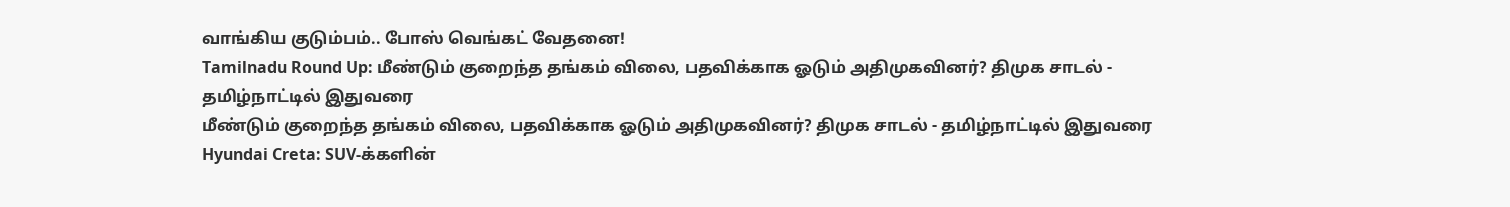வாங்கிய குடும்பம்.. போஸ் வெங்கட் வேதனை!
Tamilnadu Round Up: மீண்டும் குறைந்த தங்கம் விலை, பதவிக்காக ஓடும் அதிமுகவினர்? திமுக சாடல் - தமிழ்நாட்டில் இதுவரை
மீண்டும் குறைந்த தங்கம் விலை, பதவிக்காக ஓடும் அதிமுகவினர்? திமுக சாடல் - தமிழ்நாட்டில் இதுவரை
Hyundai Creta: SUV-க்களின்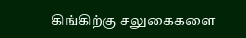கிங்கிற்கு சலுகைகளை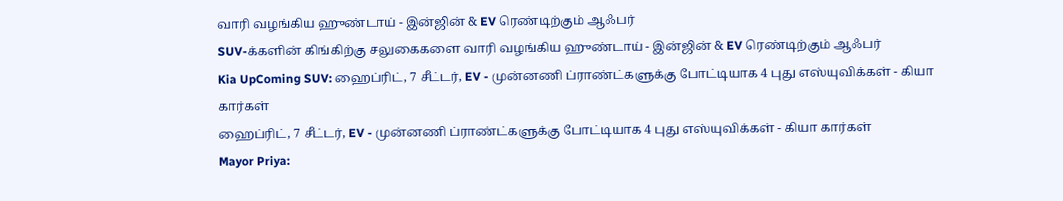வாரி வழங்கிய ஹுண்டாய் - இன்ஜின் & EV ரெண்டிற்கும் ஆஃபர்
SUV-க்களின் கிங்கிற்கு சலுகைகளை வாரி வழங்கிய ஹுண்டாய் - இன்ஜின் & EV ரெண்டிற்கும் ஆஃபர்
Kia UpComing SUV: ஹைப்ரிட், 7 சீட்டர், EV - முன்னணி ப்ராண்ட்களுக்கு போட்டியாக 4 புது எஸ்யுவிக்கள் - கியா கார்கள்
ஹைப்ரிட், 7 சீட்டர், EV - முன்னணி ப்ராண்ட்களுக்கு போட்டியாக 4 புது எஸ்யுவிக்கள் - கியா கார்கள்
Mayor Priya: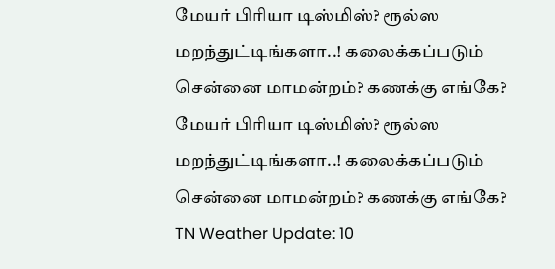மேயர் பிரியா டிஸ்மிஸ்? ரூல்ஸ மறந்துட்டிங்களா..! கலைக்கப்படும் சென்னை மாமன்றம்? கணக்கு எங்கே?
மேயர் பிரியா டிஸ்மிஸ்? ரூல்ஸ மறந்துட்டிங்களா..! கலைக்கப்படும் சென்னை மாமன்றம்? கணக்கு எங்கே?
TN Weather Update: 10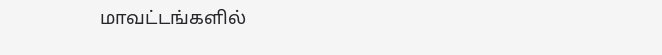மாவட்டங்களில்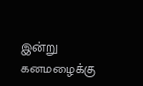இன்று கனமழைக்கு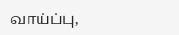வாய்ப்பு,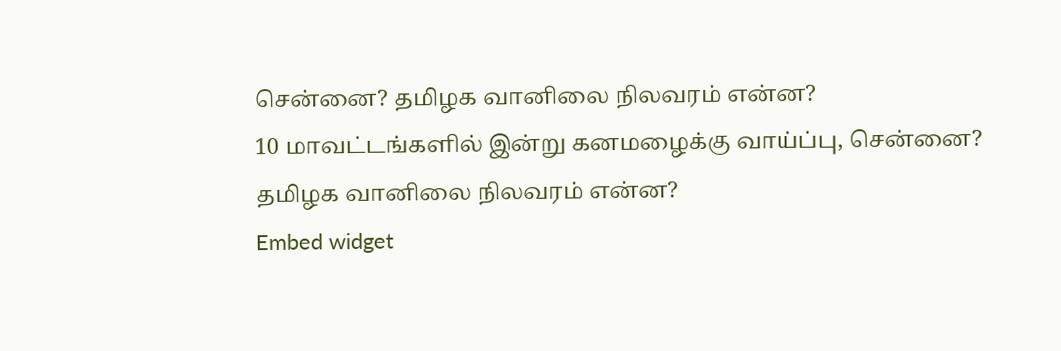சென்னை? தமிழக வானிலை நிலவரம் என்ன?
10 மாவட்டங்களில் இன்று கனமழைக்கு வாய்ப்பு, சென்னை? தமிழக வானிலை நிலவரம் என்ன?
Embed widget